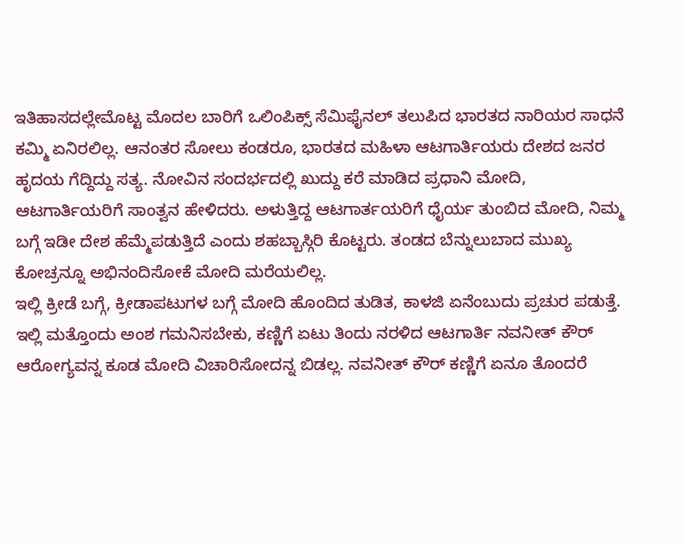ಇತಿಹಾಸದಲ್ಲೇಮೊಟ್ಟ ಮೊದಲ ಬಾರಿಗೆ ಒಲಿಂಪಿಕ್ಸ್ ಸೆಮಿಫೈನಲ್ ತಲುಪಿದ ಭಾರತದ ನಾರಿಯರ ಸಾಧನೆ ಕಮ್ಮಿ ಏನಿರಲಿಲ್ಲ. ಆನಂತರ ಸೋಲು ಕಂಡರೂ, ಭಾರತದ ಮಹಿಳಾ ಆಟಗಾರ್ತಿಯರು ದೇಶದ ಜನರ ಹೃದಯ ಗೆದ್ದಿದ್ದು ಸತ್ಯ. ನೋವಿನ ಸಂದರ್ಭದಲ್ಲಿ ಖುದ್ದು ಕರೆ ಮಾಡಿದ ಪ್ರಧಾನಿ ಮೋದಿ, ಆಟಗಾರ್ತಿಯರಿಗೆ ಸಾಂತ್ವನ ಹೇಳಿದರು. ಅಳುತ್ತಿದ್ದ ಆಟಗಾರ್ತಯರಿಗೆ ಧೈರ್ಯ ತುಂಬಿದ ಮೋದಿ, ನಿಮ್ಮ ಬಗ್ಗೆ ಇಡೀ ದೇಶ ಹೆಮ್ಮೆಪಡುತ್ತಿದೆ ಎಂದು ಶಹಬ್ಬಾಸ್ಗಿರಿ ಕೊಟ್ಟರು. ತಂಡದ ಬೆನ್ನುಲುಬಾದ ಮುಖ್ಯ ಕೋಚ್ರನ್ನೂ ಅಭಿನಂದಿಸೋಕೆ ಮೋದಿ ಮರೆಯಲಿಲ್ಲ.
ಇಲ್ಲಿ ಕ್ರೀಡೆ ಬಗ್ಗೆ, ಕ್ರೀಡಾಪಟುಗಳ ಬಗ್ಗೆ ಮೋದಿ ಹೊಂದಿದ ತುಡಿತ, ಕಾಳಜಿ ಏನೆಂಬುದು ಪ್ರಚುರ ಪಡುತ್ತೆ. ಇಲ್ಲಿ ಮತ್ತೊಂದು ಅಂಶ ಗಮನಿಸಬೇಕು, ಕಣ್ಣಿಗೆ ಏಟು ತಿಂದು ನರಳಿದ ಆಟಗಾರ್ತಿ ನವನೀತ್ ಕೌರ್ ಆರೋಗ್ಯವನ್ನ ಕೂಡ ಮೋದಿ ವಿಚಾರಿಸೋದನ್ನ ಬಿಡಲ್ಲ. ನವನೀತ್ ಕೌರ್ ಕಣ್ಣಿಗೆ ಏನೂ ತೊಂದರೆ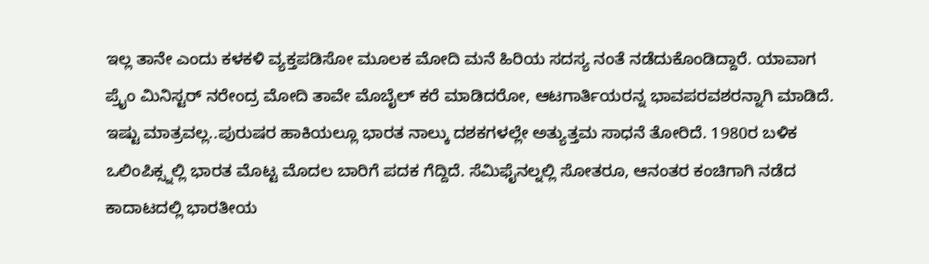ಇಲ್ಲ ತಾನೇ ಎಂದು ಕಳಕಳಿ ವ್ಯಕ್ತಪಡಿಸೋ ಮೂಲಕ ಮೋದಿ ಮನೆ ಹಿರಿಯ ಸದಸ್ಯ ನಂತೆ ನಡೆದುಕೊಂಡಿದ್ದಾರೆ. ಯಾವಾಗ ಪ್ರೈಂ ಮಿನಿಸ್ಟರ್ ನರೇಂದ್ರ ಮೋದಿ ತಾವೇ ಮೊಬೈಲ್ ಕರೆ ಮಾಡಿದರೋ, ಆಟಗಾರ್ತಿಯರನ್ನ ಭಾವಪರವಶರನ್ನಾಗಿ ಮಾಡಿದೆ.
ಇಷ್ಟು ಮಾತ್ರವಲ್ಲ..ಪುರುಷರ ಹಾಕಿಯಲ್ಲೂ ಭಾರತ ನಾಲ್ಕು ದಶಕಗಳಲ್ಲೇ ಅತ್ಯುತ್ತಮ ಸಾಧನೆ ತೋರಿದೆ. 1980ರ ಬಳಿಕ ಒಲಿಂಪಿಕ್ಸ್ನಲ್ಲಿ ಭಾರತ ಮೊಟ್ಟ ಮೊದಲ ಬಾರಿಗೆ ಪದಕ ಗೆದ್ದಿದೆ. ಸೆಮಿಫೈನಲ್ನಲ್ಲಿ ಸೋತರೂ, ಆನಂತರ ಕಂಚಿಗಾಗಿ ನಡೆದ ಕಾದಾಟದಲ್ಲಿ ಭಾರತೀಯ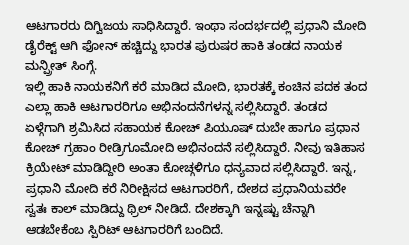ಆಟಗಾರರು ದಿಗ್ವಿಜಯ ಸಾಧಿಸಿದ್ದಾರೆ. ಇಂಥಾ ಸಂದರ್ಭದಲ್ಲಿ ಪ್ರಧಾನಿ ಮೋದಿ ಡೈರೆಕ್ಟ್ ಆಗಿ ಫೋನ್ ಹಚ್ಚಿದ್ದು ಭಾರತ ಪುರುಷರ ಹಾಕಿ ತಂಡದ ನಾಯಕ ಮನ್ಪ್ರೀತ್ ಸಿಂಗ್ಗೆ.
ಇಲ್ಲಿ ಹಾಕಿ ನಾಯಕನಿಗೆ ಕರೆ ಮಾಡಿದ ಮೋದಿ, ಭಾರತಕ್ಕೆ ಕಂಚಿನ ಪದಕ ತಂದ ಎಲ್ಲಾ ಹಾಕಿ ಆಟಗಾರರಿಗೂ ಅಭಿನಂದನೆಗಳನ್ನ ಸಲ್ಲಿಸಿದ್ದಾರೆ. ತಂಡದ ಏಳ್ಗೆಗಾಗಿ ಶ್ರಮಿಸಿದ ಸಹಾಯಕ ಕೋಚ್ ಪಿಯೂಷ್ ದುಬೇ ಹಾಗೂ ಪ್ರಧಾನ ಕೋಚ್ ಗ್ರಹಾಂ ರೀಡ್ರಿಗೂಮೋದಿ ಅಭಿನಂದನೆ ಸಲ್ಲಿಸಿದ್ದಾರೆ. ನೀವು ಇತಿಹಾಸ ಕ್ರಿಯೇಟ್ ಮಾಡಿದ್ದೀರಿ ಅಂತಾ ಕೋಚ್ಗಳಿಗೂ ಧನ್ಯವಾದ ಸಲ್ಲಿಸಿದ್ದಾರೆ. ಇನ್ನ, ಪ್ರಧಾನಿ ಮೋದಿ ಕರೆ ನಿರೀಕ್ಷಿಸದ ಆಟಗಾರರಿಗೆ, ದೇಶದ ಪ್ರಧಾನಿಯವರೇ ಸ್ವತಃ ಕಾಲ್ ಮಾಡಿದ್ದು ಥ್ರಿಲ್ ನೀಡಿದೆ. ದೇಶಕ್ಕಾಗಿ ಇನ್ನಷ್ಟು ಚೆನ್ನಾಗಿ ಆಡಬೇಕೆಂಬ ಸ್ಪಿರಿಟ್ ಆಟಗಾರರಿಗೆ ಬಂದಿದೆ.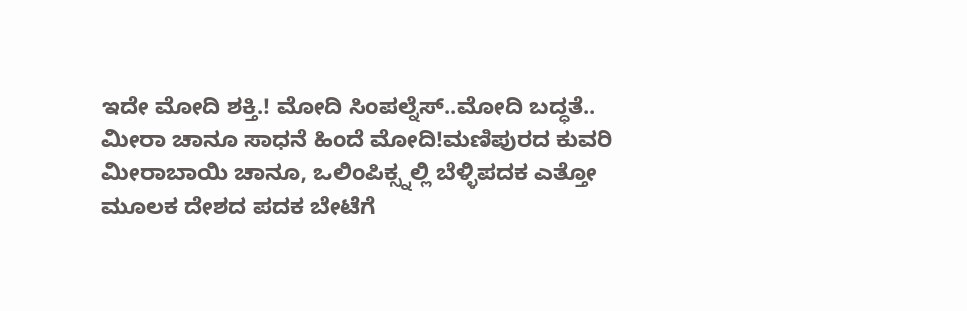ಇದೇ ಮೋದಿ ಶಕ್ತಿ.! ಮೋದಿ ಸಿಂಪಲ್ನೆಸ್..ಮೋದಿ ಬದ್ಧತೆ..
ಮೀರಾ ಚಾನೂ ಸಾಧನೆ ಹಿಂದೆ ಮೋದಿ!ಮಣಿಪುರದ ಕುವರಿ ಮೀರಾಬಾಯಿ ಚಾನೂ, ಒಲಿಂಪಿಕ್ಸ್ನಲ್ಲಿ ಬೆಳ್ಳಿಪದಕ ಎತ್ತೋ ಮೂಲಕ ದೇಶದ ಪದಕ ಬೇಟೆಗೆ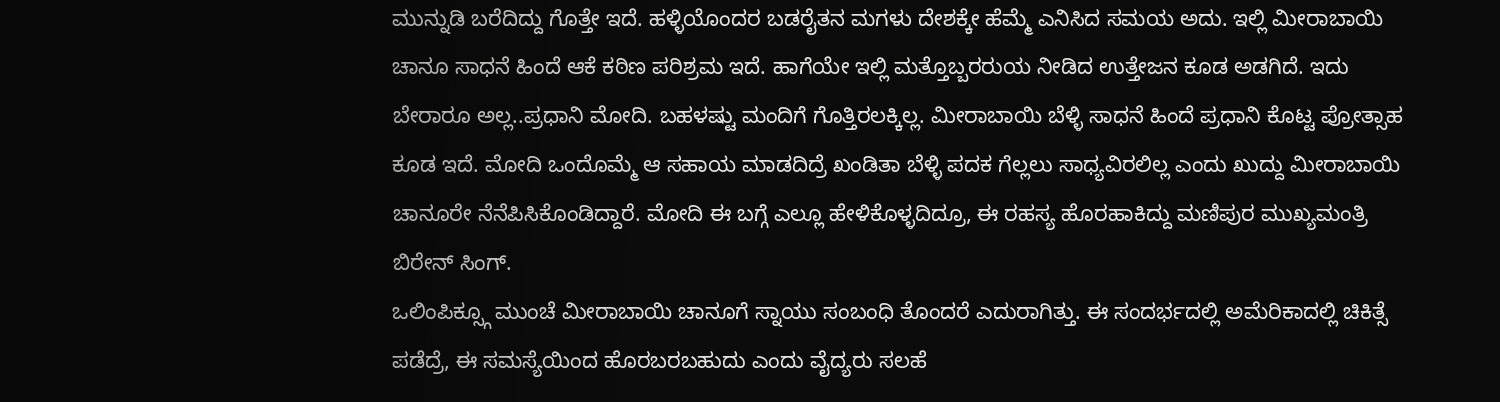ಮುನ್ನುಡಿ ಬರೆದಿದ್ದು ಗೊತ್ತೇ ಇದೆ. ಹಳ್ಳಿಯೊಂದರ ಬಡರೈತನ ಮಗಳು ದೇಶಕ್ಕೇ ಹೆಮ್ಮೆ ಎನಿಸಿದ ಸಮಯ ಅದು. ಇಲ್ಲಿ ಮೀರಾಬಾಯಿ ಚಾನೂ ಸಾಧನೆ ಹಿಂದೆ ಆಕೆ ಕಠಿಣ ಪರಿಶ್ರಮ ಇದೆ. ಹಾಗೆಯೇ ಇಲ್ಲಿ ಮತ್ತೊಬ್ಬರರುಯ ನೀಡಿದ ಉತ್ತೇಜನ ಕೂಡ ಅಡಗಿದೆ. ಇದು ಬೇರಾರೂ ಅಲ್ಲ..ಪ್ರಧಾನಿ ಮೋದಿ. ಬಹಳಷ್ಟು ಮಂದಿಗೆ ಗೊತ್ತಿರಲಕ್ಕಿಲ್ಲ. ಮೀರಾಬಾಯಿ ಬೆಳ್ಳಿ ಸಾಧನೆ ಹಿಂದೆ ಪ್ರಧಾನಿ ಕೊಟ್ಟ ಪ್ರೋತ್ಸಾಹ ಕೂಡ ಇದೆ. ಮೋದಿ ಒಂದೊಮ್ಮೆ ಆ ಸಹಾಯ ಮಾಡದಿದ್ರೆ ಖಂಡಿತಾ ಬೆಳ್ಳಿ ಪದಕ ಗೆಲ್ಲಲು ಸಾಧ್ಯವಿರಲಿಲ್ಲ ಎಂದು ಖುದ್ದು ಮೀರಾಬಾಯಿ ಚಾನೂರೇ ನೆನೆಪಿಸಿಕೊಂಡಿದ್ದಾರೆ. ಮೋದಿ ಈ ಬಗ್ಗೆ ಎಲ್ಲೂ ಹೇಳಿಕೊಳ್ಳದಿದ್ರೂ, ಈ ರಹಸ್ಯ ಹೊರಹಾಕಿದ್ದು ಮಣಿಪುರ ಮುಖ್ಯಮಂತ್ರಿ ಬಿರೇನ್ ಸಿಂಗ್.
ಒಲಿಂಪಿಕ್ಸ್ಗೂ ಮುಂಚೆ ಮೀರಾಬಾಯಿ ಚಾನೂಗೆ ಸ್ನಾಯು ಸಂಬಂಧಿ ತೊಂದರೆ ಎದುರಾಗಿತ್ತು. ಈ ಸಂದರ್ಭದಲ್ಲಿ ಅಮೆರಿಕಾದಲ್ಲಿ ಚಿಕಿತ್ಸೆ ಪಡೆದ್ರೆ, ಈ ಸಮಸ್ಯೆಯಿಂದ ಹೊರಬರಬಹುದು ಎಂದು ವೈದ್ಯರು ಸಲಹೆ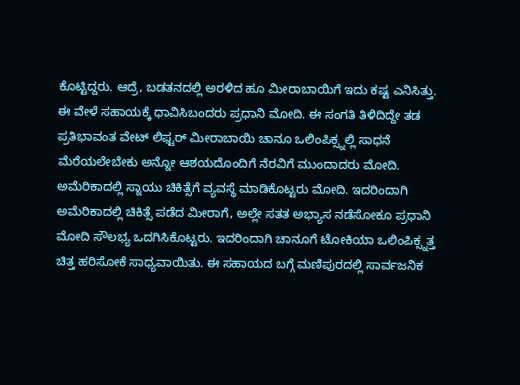ಕೊಟ್ಟಿದ್ದರು. ಆದ್ರೆ, ಬಡತನದಲ್ಲಿ ಅರಳಿದ ಹೂ ಮೀರಾಬಾಯಿಗೆ ಇದು ಕಷ್ಟ ಎನಿಸಿತ್ತು. ಈ ವೇಳೆ ಸಹಾಯಕ್ಕೆ ಧಾವಿಸಿಬಂದರು ಪ್ರಧಾನಿ ಮೋದಿ. ಈ ಸಂಗತಿ ತಿಳಿದಿದ್ದೇ ತಡ ಪ್ರತಿಭಾವಂತ ವೇಟ್ ಲಿಫ್ಟರ್ ಮೀರಾಬಾಯಿ ಚಾನೂ ಒಲಿಂಪಿಕ್ಸ್ನಲ್ಲಿ ಸಾಧನೆ ಮೆರೆಯಲೇಬೇಕು ಅನ್ನೋ ಆಶಯದೊಂದಿಗೆ ನೆರವಿಗೆ ಮುಂದಾದರು ಮೋದಿ. ಅಮೆರಿಕಾದಲ್ಲಿ ಸ್ನಾಯು ಚಿಕಿತ್ಸೆಗೆ ವ್ಯವಸ್ಥೆ ಮಾಡಿಕೊಟ್ಟರು ಮೋದಿ. ಇದರಿಂದಾಗಿ ಅಮೆರಿಕಾದಲ್ಲಿ ಚಿಕಿತ್ಸೆ ಪಡೆದ ಮೀರಾಗೆ, ಅಲ್ಲೇ ಸತತ ಅಭ್ಯಾಸ ನಡೆಸೋಕೂ ಪ್ರಧಾನಿ ಮೋದಿ ಸೌಲಭ್ಯ ಒದಗಿಸಿಕೊಟ್ಟರು. ಇದರಿಂದಾಗಿ ಚಾನೂಗೆ ಟೋಕಿಯಾ ಒಲಿಂಪಿಕ್ಸ್ನತ್ತ ಚಿತ್ತ ಹರಿಸೋಕೆ ಸಾಧ್ಯವಾಯಿತು. ಈ ಸಹಾಯದ ಬಗ್ಗೆ ಮಣಿಪುರದಲ್ಲಿ ಸಾರ್ವಜನಿಕ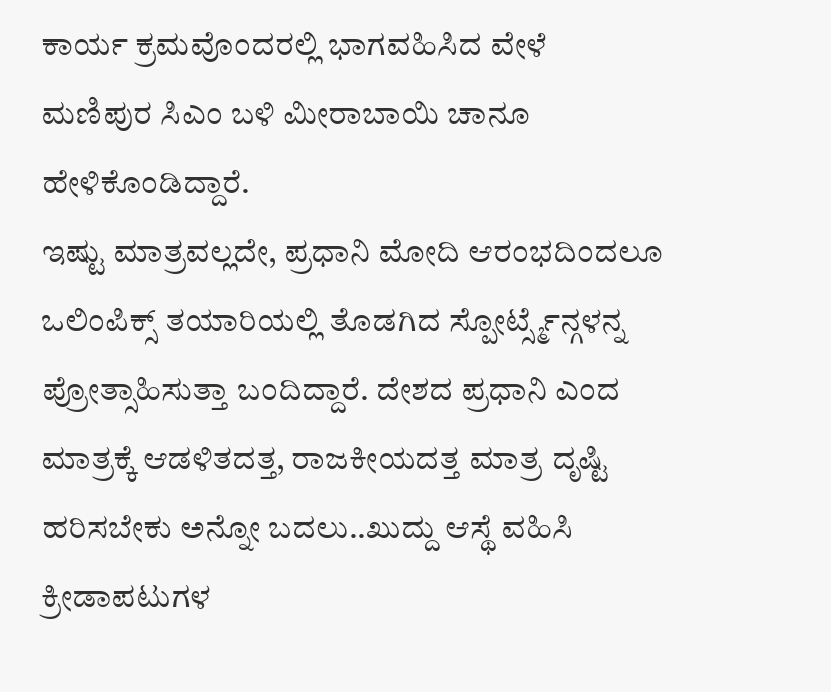ಕಾರ್ಯ ಕ್ರಮವೊಂದರಲ್ಲಿ ಭಾಗವಹಿಸಿದ ವೇಳೆ ಮಣಿಪುರ ಸಿಎಂ ಬಳಿ ಮೀರಾಬಾಯಿ ಚಾನೂ ಹೇಳಿಕೊಂಡಿದ್ದಾರೆ.
ಇಷ್ಟು ಮಾತ್ರವಲ್ಲದೇ, ಪ್ರಧಾನಿ ಮೋದಿ ಆರಂಭದಿಂದಲೂ ಒಲಿಂಪಿಕ್ಸ್ ತಯಾರಿಯಲ್ಲಿ ತೊಡಗಿದ ಸ್ಪೋರ್ಟ್ಸ್ಮೆನ್ಗಳನ್ನ ಪ್ರೋತ್ಸಾಹಿಸುತ್ತಾ ಬಂದಿದ್ದಾರೆ. ದೇಶದ ಪ್ರಧಾನಿ ಎಂದ ಮಾತ್ರಕ್ಕೆ ಆಡಳಿತದತ್ತ, ರಾಜಕೀಯದತ್ತ ಮಾತ್ರ ದೃಷ್ಟಿ ಹರಿಸಬೇಕು ಅನ್ನೋ ಬದಲು..ಖುದ್ದು ಆಸ್ಥೆ ವಹಿಸಿ ಕ್ರೀಡಾಪಟುಗಳ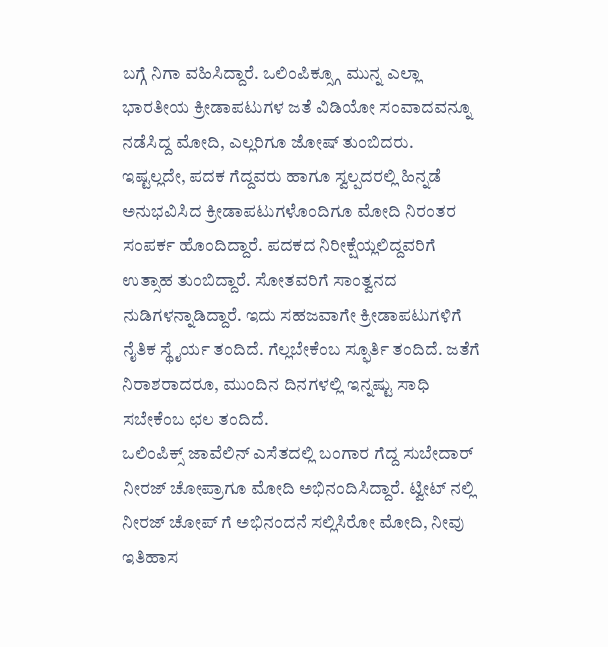ಬಗ್ಗೆ ನಿಗಾ ವಹಿಸಿದ್ದಾರೆ. ಒಲಿಂಪಿಕ್ಸ್ಗೂ ಮುನ್ನ ಎಲ್ಲಾ ಭಾರತೀಯ ಕ್ರೀಡಾಪಟುಗಳ ಜತೆ ವಿಡಿಯೋ ಸಂವಾದವನ್ನೂ ನಡೆಸಿದ್ದ ಮೋದಿ, ಎಲ್ಲರಿಗೂ ಜೋಷ್ ತುಂಬಿದರು.
ಇಷ್ಟಲ್ಲದೇ, ಪದಕ ಗೆದ್ದವರು ಹಾಗೂ ಸ್ವಲ್ಪದರಲ್ಲಿ ಹಿನ್ನಡೆ ಅನುಭವಿಸಿದ ಕ್ರೀಡಾಪಟುಗಳೊಂದಿಗೂ ಮೋದಿ ನಿರಂತರ ಸಂಪರ್ಕ ಹೊಂದಿದ್ದಾರೆ. ಪದಕದ ನಿರೀಕ್ಷೆಯ್ಲಲಿದ್ದವರಿಗೆ ಉತ್ಸಾಹ ತುಂಬಿದ್ದಾರೆ. ಸೋತವರಿಗೆ ಸಾಂತ್ವನದ ನುಡಿಗಳನ್ನಾಡಿದ್ದಾರೆ. ಇದು ಸಹಜವಾಗೇ ಕ್ರೀಡಾಪಟುಗಳಿಗೆ ನೈತಿಕ ಸ್ಥೈರ್ಯ ತಂದಿದೆ. ಗೆಲ್ಲಬೇಕೆಂಬ ಸ್ಫೂರ್ತಿ ತಂದಿದೆ. ಜತೆಗೆ ನಿರಾಶರಾದರೂ, ಮುಂದಿನ ದಿನಗಳಲ್ಲಿ ಇನ್ನಷ್ಟು ಸಾಧಿ ಸಬೇಕೆಂಬ ಛಲ ತಂದಿದೆ.
ಒಲಿಂಪಿಕ್ಸ್ ಜಾವೆಲಿನ್ ಎಸೆತದಲ್ಲಿ ಬಂಗಾರ ಗೆದ್ದ ಸುಬೇದಾರ್ ನೀರಜ್ ಚೋಪ್ರಾಗೂ ಮೋದಿ ಅಭಿನಂದಿಸಿದ್ದಾರೆ. ಟ್ವೀಟ್ ನಲ್ಲಿ ನೀರಜ್ ಚೋಪ್ ಗೆ ಅಭಿನಂದನೆ ಸಲ್ಲಿಸಿರೋ ಮೋದಿ, ನೀವು ಇತಿಹಾಸ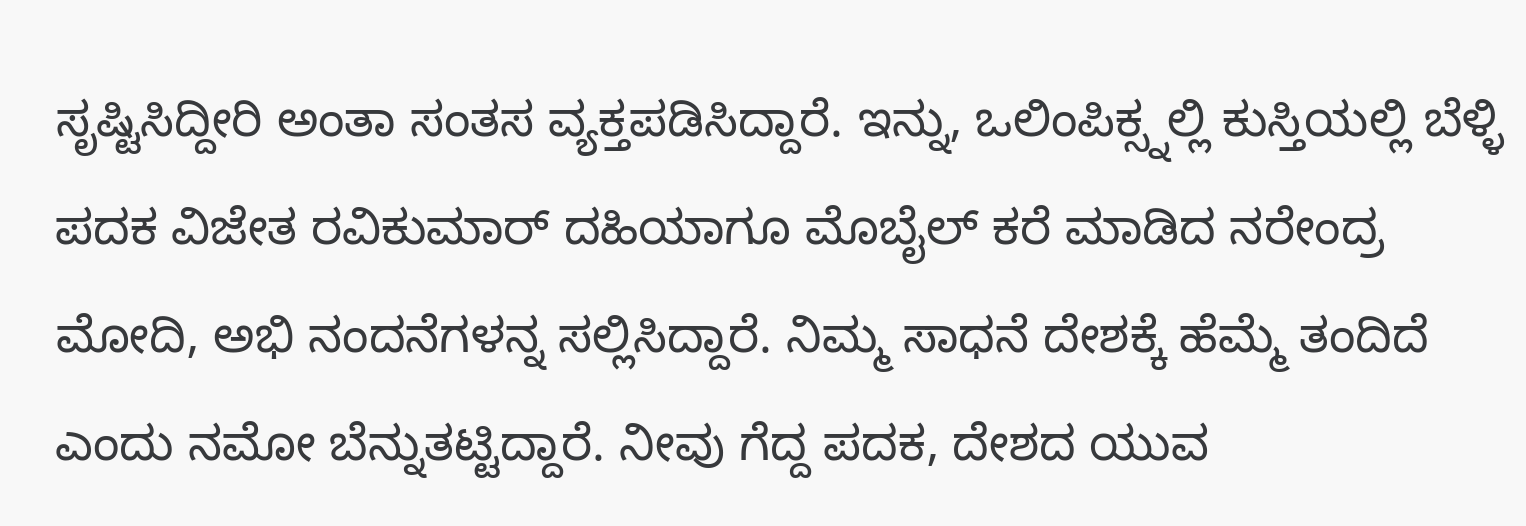ಸೃಷ್ಟಿಸಿದ್ದೀರಿ ಅಂತಾ ಸಂತಸ ವ್ಯಕ್ತಪಡಿಸಿದ್ದಾರೆ. ಇನ್ನು, ಒಲಿಂಪಿಕ್ಸ್ನಲ್ಲಿ ಕುಸ್ತಿಯಲ್ಲಿ ಬೆಳ್ಳಿ ಪದಕ ವಿಜೇತ ರವಿಕುಮಾರ್ ದಹಿಯಾಗೂ ಮೊಬೈಲ್ ಕರೆ ಮಾಡಿದ ನರೇಂದ್ರ ಮೋದಿ, ಅಭಿ ನಂದನೆಗಳನ್ನ ಸಲ್ಲಿಸಿದ್ದಾರೆ. ನಿಮ್ಮ ಸಾಧನೆ ದೇಶಕ್ಕೆ ಹೆಮ್ಮೆ ತಂದಿದೆ ಎಂದು ನಮೋ ಬೆನ್ನುತಟ್ಟಿದ್ದಾರೆ. ನೀವು ಗೆದ್ದ ಪದಕ, ದೇಶದ ಯುವ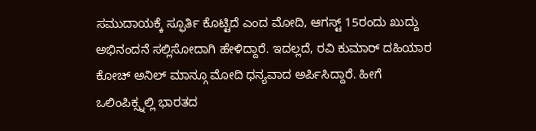ಸಮುದಾಯಕ್ಕೆ ಸ್ಫೂರ್ತಿ ಕೊಟ್ಟಿದೆ ಎಂದ ಮೋದಿ, ಆಗಸ್ಟ್ 15ರಂದು ಖುದ್ದು ಅಭಿನಂದನೆ ಸಲ್ಲಿಸೋದಾಗಿ ಹೇಳಿದ್ದಾರೆ. ಇದಲ್ಲದೆ, ರವಿ ಕುಮಾರ್ ದಹಿಯಾರ ಕೋಚ್ ಅನಿಲ್ ಮಾನ್ಗೂ ಮೋದಿ ಧನ್ಯವಾದ ಅರ್ಪಿಸಿದ್ದಾರೆ. ಹೀಗೆ ಒಲಿಂಪಿಕ್ಸ್ನಲ್ಲಿ ಭಾರತದ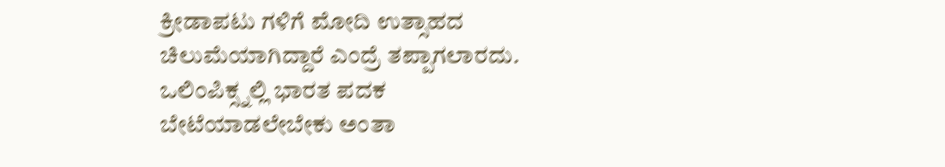ಕ್ರೀಡಾಪಟು ಗಳಿಗೆ ಮೋದಿ ಉತ್ಸಾಹದ ಚಿಲುಮೆಯಾಗಿದ್ದಾರೆ ಎಂದ್ರೆ ತಪ್ಪಾಗಲಾರದು.
ಒಲಿಂಪಿಕ್ಸ್ನಲ್ಲಿ ಭಾರತ ಪದಕ ಬೇಟೆಯಾಡಲೇಬೇಕು ಅಂತಾ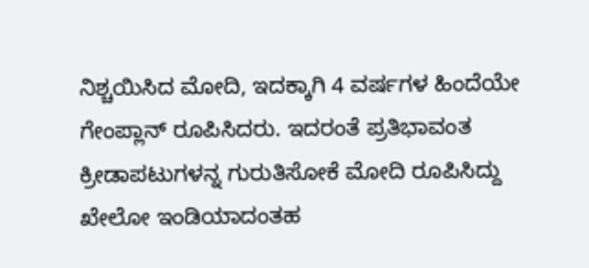ನಿಶ್ಚಯಿಸಿದ ಮೋದಿ, ಇದಕ್ಕಾಗಿ 4 ವರ್ಷಗಳ ಹಿಂದೆಯೇ ಗೇಂಪ್ಲಾನ್ ರೂಪಿಸಿದರು. ಇದರಂತೆ ಪ್ರತಿಭಾವಂತ ಕ್ರೀಡಾಪಟುಗಳನ್ನ ಗುರುತಿಸೋಕೆ ಮೋದಿ ರೂಪಿಸಿದ್ದು ಖೇಲೋ ಇಂಡಿಯಾದಂತಹ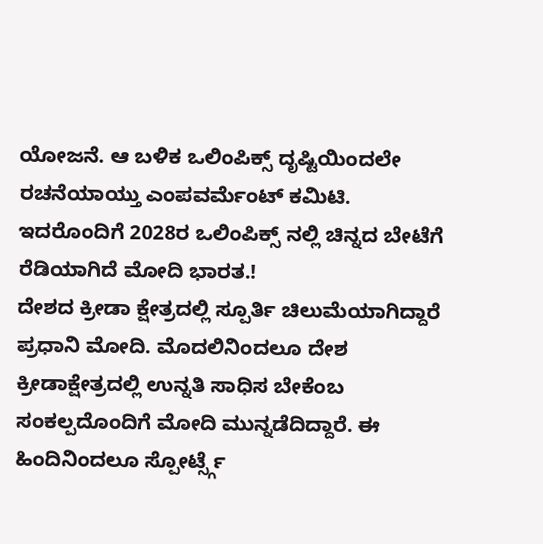ಯೋಜನೆ. ಆ ಬಳಿಕ ಒಲಿಂಪಿಕ್ಸ್ ದೃಷ್ಟಿಯಿಂದಲೇ ರಚನೆಯಾಯ್ತು ಎಂಪವರ್ಮೆಂಟ್ ಕಮಿಟಿ. ಇದರೊಂದಿಗೆ 2028ರ ಒಲಿಂಪಿಕ್ಸ್ ನಲ್ಲಿ ಚಿನ್ನದ ಬೇಟೆಗೆ ರೆಡಿಯಾಗಿದೆ ಮೋದಿ ಭಾರತ.!
ದೇಶದ ಕ್ರೀಡಾ ಕ್ಷೇತ್ರದಲ್ಲಿ ಸ್ಪೂರ್ತಿ ಚಿಲುಮೆಯಾಗಿದ್ದಾರೆ ಪ್ರಧಾನಿ ಮೋದಿ. ಮೊದಲಿನಿಂದಲೂ ದೇಶ ಕ್ರೀಡಾಕ್ಷೇತ್ರದಲ್ಲಿ ಉನ್ನತಿ ಸಾಧಿಸ ಬೇಕೆಂಬ ಸಂಕಲ್ಪದೊಂದಿಗೆ ಮೋದಿ ಮುನ್ನಡೆದಿದ್ದಾರೆ. ಈ ಹಿಂದಿನಿಂದಲೂ ಸ್ಪೋರ್ಟ್ಸ್ಗೆ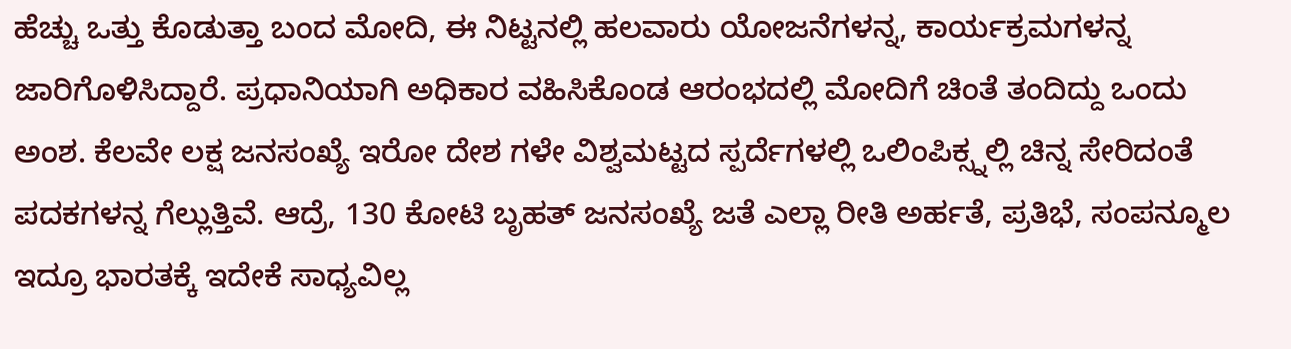ಹೆಚ್ಚು ಒತ್ತು ಕೊಡುತ್ತಾ ಬಂದ ಮೋದಿ, ಈ ನಿಟ್ಟನಲ್ಲಿ ಹಲವಾರು ಯೋಜನೆಗಳನ್ನ, ಕಾರ್ಯಕ್ರಮಗಳನ್ನ ಜಾರಿಗೊಳಿಸಿದ್ದಾರೆ. ಪ್ರಧಾನಿಯಾಗಿ ಅಧಿಕಾರ ವಹಿಸಿಕೊಂಡ ಆರಂಭದಲ್ಲಿ ಮೋದಿಗೆ ಚಿಂತೆ ತಂದಿದ್ದು ಒಂದು ಅಂಶ. ಕೆಲವೇ ಲಕ್ಷ ಜನಸಂಖ್ಯೆ ಇರೋ ದೇಶ ಗಳೇ ವಿಶ್ವಮಟ್ಟದ ಸ್ಪರ್ದೆಗಳಲ್ಲಿ ಒಲಿಂಪಿಕ್ಸ್ನಲ್ಲಿ ಚಿನ್ನ ಸೇರಿದಂತೆ ಪದಕಗಳನ್ನ ಗೆಲ್ಲುತ್ತಿವೆ. ಆದ್ರೆ, 130 ಕೋಟಿ ಬೃಹತ್ ಜನಸಂಖ್ಯೆ ಜತೆ ಎಲ್ಲಾ ರೀತಿ ಅರ್ಹತೆ, ಪ್ರತಿಭೆ, ಸಂಪನ್ಮೂಲ ಇದ್ರೂ ಭಾರತಕ್ಕೆ ಇದೇಕೆ ಸಾಧ್ಯವಿಲ್ಲ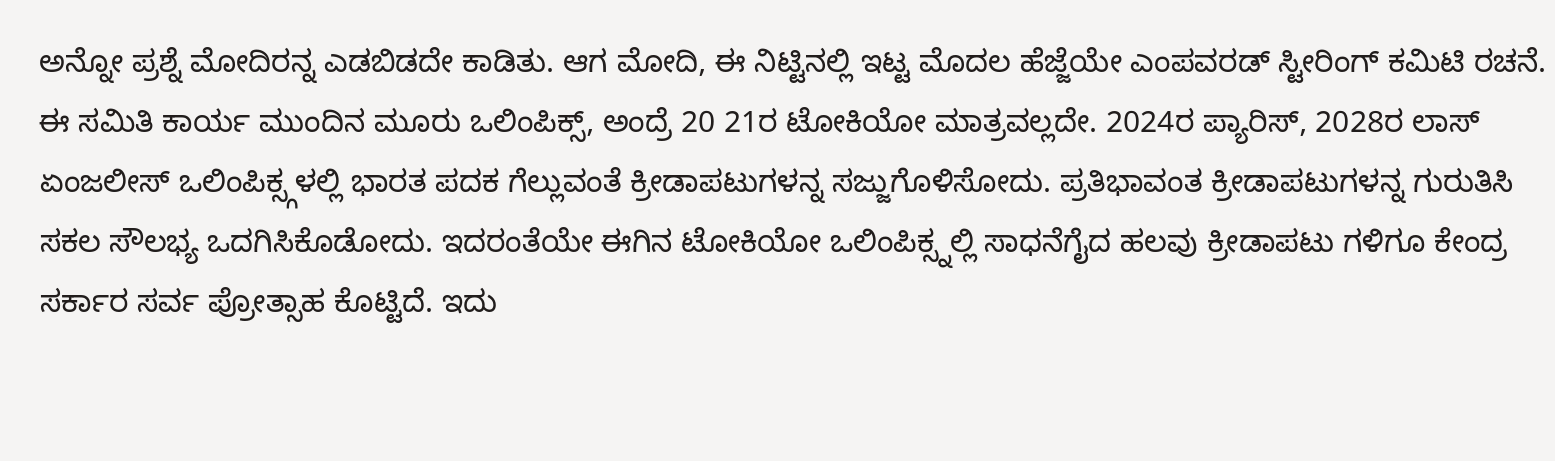ಅನ್ನೋ ಪ್ರಶ್ನೆ ಮೋದಿರನ್ನ ಎಡಬಿಡದೇ ಕಾಡಿತು. ಆಗ ಮೋದಿ, ಈ ನಿಟ್ಟಿನಲ್ಲಿ ಇಟ್ಟ ಮೊದಲ ಹೆಜ್ಜೆಯೇ ಎಂಪವರಡ್ ಸ್ಟೀರಿಂಗ್ ಕಮಿಟಿ ರಚನೆ.
ಈ ಸಮಿತಿ ಕಾರ್ಯ ಮುಂದಿನ ಮೂರು ಒಲಿಂಪಿಕ್ಸ್, ಅಂದ್ರೆ 20 21ರ ಟೋಕಿಯೋ ಮಾತ್ರವಲ್ಲದೇ. 2024ರ ಪ್ಯಾರಿಸ್, 2028ರ ಲಾಸ್ ಏಂಜಲೀಸ್ ಒಲಿಂಪಿಕ್ಸ್ಗಳಲ್ಲಿ ಭಾರತ ಪದಕ ಗೆಲ್ಲುವಂತೆ ಕ್ರೀಡಾಪಟುಗಳನ್ನ ಸಜ್ಜುಗೊಳಿಸೋದು. ಪ್ರತಿಭಾವಂತ ಕ್ರೀಡಾಪಟುಗಳನ್ನ ಗುರುತಿಸಿ ಸಕಲ ಸೌಲಭ್ಯ ಒದಗಿಸಿಕೊಡೋದು. ಇದರಂತೆಯೇ ಈಗಿನ ಟೋಕಿಯೋ ಒಲಿಂಪಿಕ್ಸ್ನಲ್ಲಿ ಸಾಧನೆಗೈದ ಹಲವು ಕ್ರೀಡಾಪಟು ಗಳಿಗೂ ಕೇಂದ್ರ ಸರ್ಕಾರ ಸರ್ವ ಪ್ರೋತ್ಸಾಹ ಕೊಟ್ಟಿದೆ. ಇದು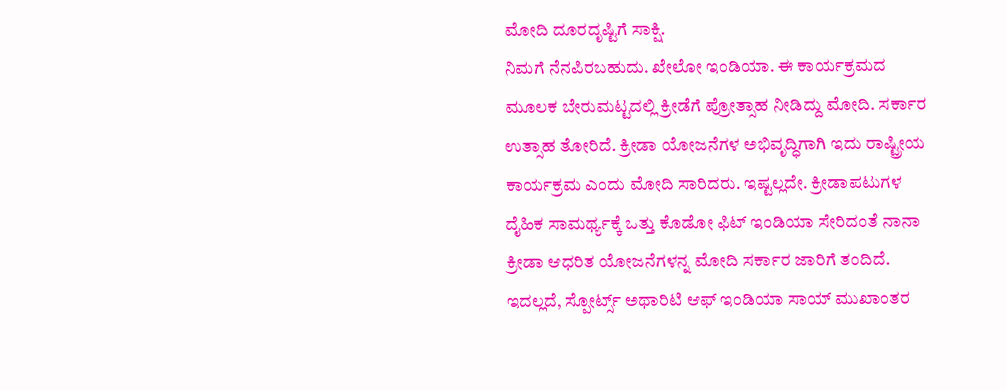ಮೋದಿ ದೂರದೃಷ್ಟಿಗೆ ಸಾಕ್ಷಿ.
ನಿಮಗೆ ನೆನಪಿರಬಹುದು. ಖೇಲೋ ಇಂಡಿಯಾ. ಈ ಕಾರ್ಯಕ್ರಮದ ಮೂಲಕ ಬೇರುಮಟ್ಟದಲ್ಲಿ ಕ್ರೀಡೆಗೆ ಪ್ರೋತ್ಸಾಹ ನೀಡಿದ್ದು ಮೋದಿ. ಸರ್ಕಾರ ಉತ್ಸಾಹ ತೋರಿದೆ. ಕ್ರೀಡಾ ಯೋಜನೆಗಳ ಅಭಿವೃದ್ಧಿಗಾಗಿ ಇದು ರಾಷ್ಟ್ರೀಯ ಕಾರ್ಯಕ್ರಮ ಎಂದು ಮೋದಿ ಸಾರಿದರು. ಇಷ್ಟಲ್ಲದೇ. ಕ್ರೀಡಾಪಟುಗಳ ದೈಹಿಕ ಸಾಮರ್ಥ್ಯಕ್ಕೆ ಒತ್ತು ಕೊಡೋ ಫಿಟ್ ಇಂಡಿಯಾ ಸೇರಿದಂತೆ ನಾನಾ ಕ್ರೀಡಾ ಆಧರಿತ ಯೋಜನೆಗಳನ್ನ ಮೋದಿ ಸರ್ಕಾರ ಜಾರಿಗೆ ತಂದಿದೆ. ಇದಲ್ಲದೆ, ಸ್ಪೋರ್ಟ್ಸ್ ಅಥಾರಿಟಿ ಆಫ್ ಇಂಡಿಯಾ ಸಾಯ್ ಮುಖಾಂತರ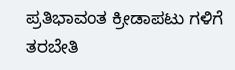ಪ್ರತಿಭಾವಂತ ಕ್ರೀಡಾಪಟು ಗಳಿಗೆ ತರಬೇತಿ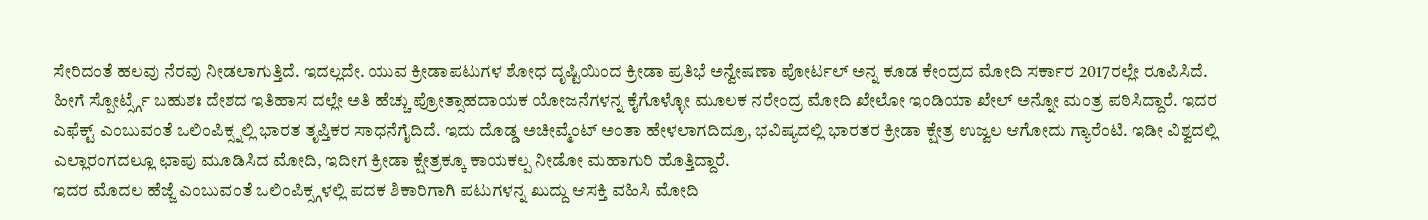ಸೇರಿದಂತೆ ಹಲವು ನೆರವು ನೀಡಲಾಗುತ್ತಿದೆ. ಇದಲ್ಲದೇ. ಯುವ ಕ್ರೀಡಾಪಟುಗಳ ಶೋಧ ದೃಷ್ಟಿಯಿಂದ ಕ್ರೀಡಾ ಪ್ರತಿಭೆ ಅನ್ವೇಷಣಾ ಪೋರ್ಟಲ್ ಅನ್ನ ಕೂಡ ಕೇಂದ್ರದ ಮೋದಿ ಸರ್ಕಾರ 2017ರಲ್ಲೇ ರೂಪಿಸಿದೆ.
ಹೀಗೆ ಸ್ಪೋರ್ಟ್ಸ್ಗೆ ಬಹುಶಃ ದೇಶದ ಇತಿಹಾಸ ದಲ್ಲೇ ಅತಿ ಹೆಚ್ಚು ಪ್ರೋತ್ಸಾಹದಾಯಕ ಯೋಜನೆಗಳನ್ನ ಕೈಗೊಳ್ಳೋ ಮೂಲಕ ನರೇಂದ್ರ ಮೋದಿ ಖೇಲೋ ಇಂಡಿಯಾ ಖೇಲ್ ಅನ್ನೋ ಮಂತ್ರ ಪಠಿಸಿದ್ದಾರೆ. ಇದರ ಎಫೆಕ್ಟ್ ಎಂಬುವಂತೆ ಒಲಿಂಪಿಕ್ಸ್ನಲ್ಲಿ ಭಾರತ ತೃಪ್ತಿಕರ ಸಾಧನೆಗೈದಿದೆ. ಇದು ದೊಡ್ಡ ಅಚೀವ್ಮೆಂಟ್ ಅಂತಾ ಹೇಳಲಾಗದಿದ್ರೂ, ಭವಿಷ್ಯದಲ್ಲಿ ಭಾರತರ ಕ್ರೀಡಾ ಕ್ಷೇತ್ರ ಉಜ್ವಲ ಆಗೋದು ಗ್ಯಾರೆಂಟಿ. ಇಡೀ ವಿಶ್ವದಲ್ಲಿ ಎಲ್ಲಾರಂಗದಲ್ಲೂ ಛಾಪು ಮೂಡಿಸಿದ ಮೋದಿ, ಇದೀಗ ಕ್ರೀಡಾ ಕ್ಷೇತ್ರಕ್ಕೂ ಕಾಯಕಲ್ಪ ನೀಡೋ ಮಹಾಗುರಿ ಹೊತ್ತಿದ್ದಾರೆ.
ಇದರ ಮೊದಲ ಹೆಜ್ಜೆ ಎಂಬುವಂತೆ ಒಲಿಂಪಿಕ್ಸ್ಗಳಲ್ಲಿ ಪದಕ ಶಿಕಾರಿಗಾಗಿ ಪಟುಗಳನ್ನ ಖುದ್ದು ಆಸಕ್ತಿ ವಹಿಸಿ ಮೋದಿ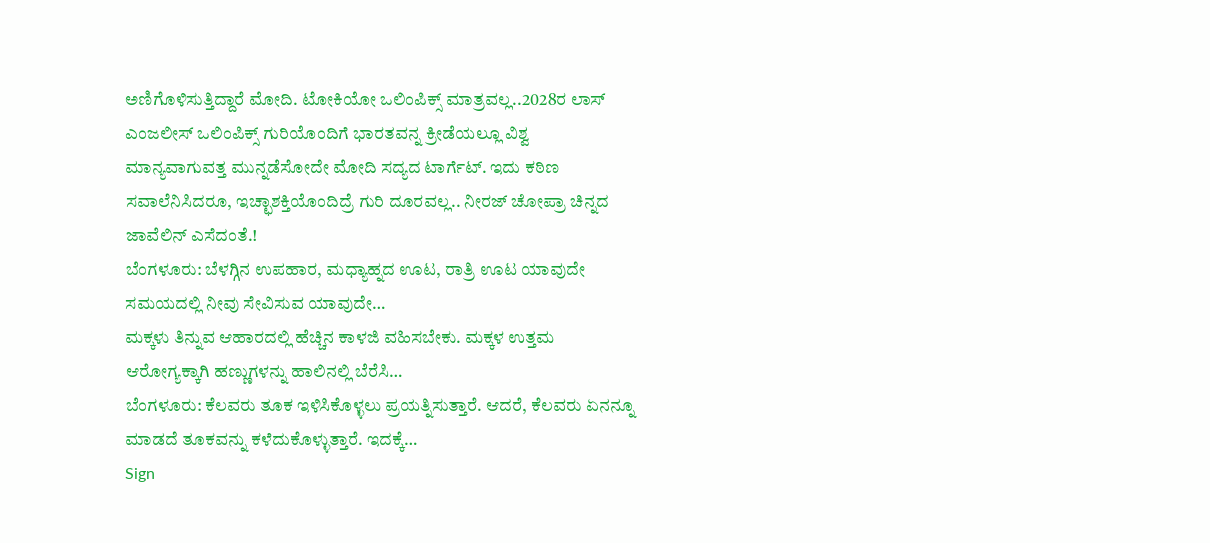ಅಣಿಗೊಳಿಸುತ್ತಿದ್ದಾರೆ ಮೋದಿ. ಟೋಕಿಯೋ ಒಲಿಂಪಿಕ್ಸ್ ಮಾತ್ರವಲ್ಲ..2028ರ ಲಾಸ್ ಎಂಜಲೀಸ್ ಒಲಿಂಪಿಕ್ಸ್ ಗುರಿಯೊಂದಿಗೆ ಭಾರತವನ್ನ ಕ್ರೀಡೆಯಲ್ಲೂ ವಿಶ್ವ ಮಾನ್ಯವಾಗುವತ್ತ ಮುನ್ನಡೆಸೋದೇ ಮೋದಿ ಸದ್ಯದ ಟಾರ್ಗೆಟ್. ಇದು ಕಠಿಣ ಸವಾಲೆನಿಸಿದರೂ, ಇಚ್ಛಾಶಕ್ತಿಯೊಂದಿದ್ರೆ ಗುರಿ ದೂರವಲ್ಲ.. ನೀರಜ್ ಚೋಪ್ರಾ ಚಿನ್ನದ ಜಾವೆಲಿನ್ ಎಸೆದಂತೆ.!
ಬೆಂಗಳೂರು: ಬೆಳಗ್ಗಿನ ಉಪಹಾರ, ಮಧ್ಯಾಹ್ನದ ಊಟ, ರಾತ್ರಿ ಊಟ ಯಾವುದೇ ಸಮಯದಲ್ಲಿ ನೀವು ಸೇವಿಸುವ ಯಾವುದೇ…
ಮಕ್ಕಳು ತಿನ್ನುವ ಆಹಾರದಲ್ಲಿ ಹೆಚ್ಚಿನ ಕಾಳಜಿ ವಹಿಸಬೇಕು. ಮಕ್ಕಳ ಉತ್ತಮ ಆರೋಗ್ಯಕ್ಕಾಗಿ ಹಣ್ಣುಗಳನ್ನು ಹಾಲಿನಲ್ಲಿ ಬೆರೆಸಿ…
ಬೆಂಗಳೂರು: ಕೆಲವರು ತೂಕ ಇಳಿಸಿಕೊಳ್ಳಲು ಪ್ರಯತ್ನಿಸುತ್ತಾರೆ. ಆದರೆ, ಕೆಲವರು ಏನನ್ನೂ ಮಾಡದೆ ತೂಕವನ್ನು ಕಳೆದುಕೊಳ್ಳುತ್ತಾರೆ. ಇದಕ್ಕೆ…
Sign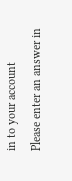in to your account
Please enter an answer in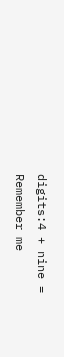digits:4 + nine =
Remember me